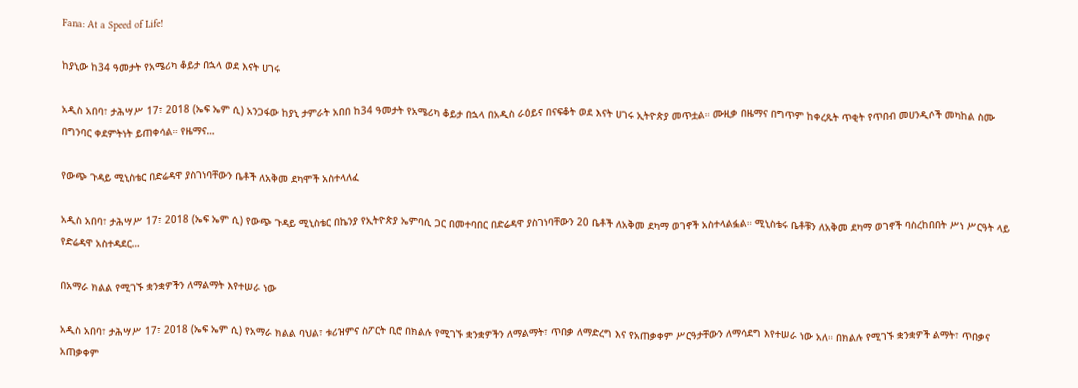Fana: At a Speed of Life!

ከያኒው ከ34 ዓመታት የአሜሪካ ቆይታ በኋላ ወደ እናት ሀገሩ

አዲስ አበባ፣ ታሕሣሥ 17፣ 2018 (ኤፍ ኤም ሲ) አንጋፋው ከያኒ ታምራት አበበ ከ34 ዓመታት የአሜሪካ ቆይታ በኋላ በአዲስ ራዕይና በናፍቆት ወደ እናት ሀገሩ ኢትዮጵያ መጥቷል። ሙዚቃ በዜማና በግጥም ከቀረጹት ጥቂት የጥበብ መሀንዲሶች መካከል ስሙ በግንባር ቀደምትነት ይጠቀሳል። የዜማና…

የውጭ ጉዳይ ሚኒስቴር በድሬዳዋ ያስገነባቸውን ቤቶች ለአቅመ ደካሞች አስተላለፈ

አዲስ አበባ፣ ታሕሣሥ 17፣ 2018 (ኤፍ ኤም ሲ) የውጭ ጉዳይ ሚኒስቴር በኬንያ የኢትዮጵያ ኤምባሲ ጋር በመተባበር በድሬዳዋ ያስገነባቸውን 20 ቤቶች ለአቅመ ደካማ ወገኖች አስተላልፏል። ሚኒስቴሩ ቤቶቹን ለአቅመ ደካማ ወገኖች ባስረከበበት ሥነ ሥርዓት ላይ የድሬዳዋ አስተዳደር…

በአማራ ክልል የሚገኙ ቋንቋዎችን ለማልማት እየተሠራ ነው

አዲስ አበባ፣ ታሕሣሥ 17፣ 2018 (ኤፍ ኤም ሲ) የአማራ ክልል ባህል፣ ቱሪዝምና ስፖርት ቢሮ በክልሉ የሚገኙ ቋንቋዎችን ለማልማት፣ ጥበቃ ለማድረግ እና የአጠቃቀም ሥርዓታቸውን ለማሳደግ እየተሠራ ነው አለ። በክልሉ የሚገኙ ቋንቋዎች ልማት፣ ጥበቃና አጠቃቀም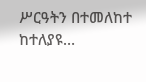ሥርዓትን በተመለከተ ከተለያዩ…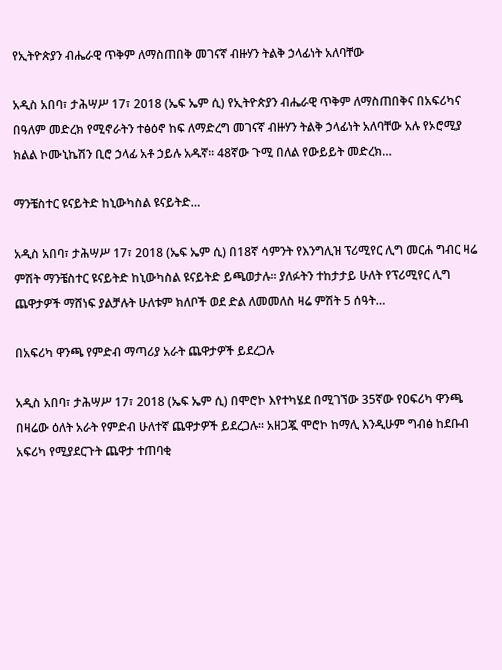የኢትዮጵያን ብሔራዊ ጥቅም ለማስጠበቅ መገናኛ ብዙሃን ትልቅ ኃላፊነት አለባቸው

አዲስ አበባ፣ ታሕሣሥ 17፣ 2018 (ኤፍ ኤም ሲ) የኢትዮጵያን ብሔራዊ ጥቅም ለማስጠበቅና በአፍሪካና በዓለም መድረክ የሚኖራትን ተፅዕኖ ከፍ ለማድረግ መገናኛ ብዙሃን ትልቅ ኃላፊነት አለባቸው አሉ የኦሮሚያ ክልል ኮሙኒኬሽን ቢሮ ኃላፊ አቶ ኃይሉ አዱኛ፡፡ 48ኛው ጉሚ በለል የውይይት መድረክ…

ማንቼስተር ዩናይትድ ከኒውካስል ዩናይትድ…

አዲስ አበባ፣ ታሕሣሥ 17፣ 2018 (ኤፍ ኤም ሲ) በ18ኛ ሳምንት የእንግሊዝ ፕሪሚየር ሊግ መርሐ ግብር ዛሬ ምሽት ማንቼስተር ዩናይትድ ከኒውካስል ዩናይትድ ይጫወታሉ፡፡ ያለፉትን ተከታታይ ሁለት የፕሪሚየር ሊግ ጨዋታዎች ማሸነፍ ያልቻሉት ሁለቱም ክለቦች ወደ ድል ለመመለስ ዛሬ ምሽት 5 ሰዓት…

በአፍሪካ ዋንጫ የምድብ ማጣሪያ አራት ጨዋታዎች ይደረጋሉ

አዲስ አበባ፣ ታሕሣሥ 17፣ 2018 (ኤፍ ኤም ሲ) በሞሮኮ እየተካሄደ በሚገኘው 35ኛው የዐፍሪካ ዋንጫ በዛሬው ዕለት አራት የምድብ ሁለተኛ ጨዋታዎች ይደረጋሉ፡፡ አዘጋጇ ሞሮኮ ከማሊ እንዲሁም ግብፅ ከደቡብ አፍሪካ የሚያደርጉት ጨዋታ ተጠባቂ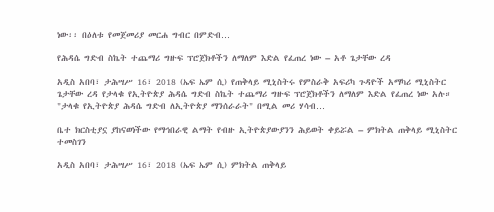ነው፡፡ በዕለቱ የመጀመሪያ መርሐ ግብር በምድብ…

የሕዳሴ ግድብ ስኬት ተጨማሪ ግዙፍ ፕሮጀክቶችን ለማለም እድል የፈጠረ ነው – አቶ ጌታቸው ረዳ

አዲስ አበባ፣ ታሕሣሥ 16፣ 2018 (ኤፍ ኤም ሲ) የጠቅላይ ሚኒስትሩ የምስራቅ አፍሪካ ጉዳዮች አማካሪ ሚኒስትር ጌታቸው ረዳ የታላቁ የኢትዮጵያ ሕዳሴ ግድብ ስኬት ተጨማሪ ግዙፍ ፕሮጀክቶችን ለማለም እድል የፈጠረ ነው አሉ። "ታላቁ የኢትዮጵያ ሕዳሴ ግድብ ለኢትዮጵያ ማንሰራራት" በሚል መሪ ሃሳብ…

ቤተ ክርስቲያኗ ያከናወነችው የማኅበራዊ ልማት የብዙ ኢትዮጵያውያንን ሕይወት ቀይሯል – ምክትል ጠቅላይ ሚኒስትር ተመስገን

አዲስ አበባ፣ ታሕሣሥ 16፣ 2018 (ኤፍ ኤም ሲ) ምክትል ጠቅላይ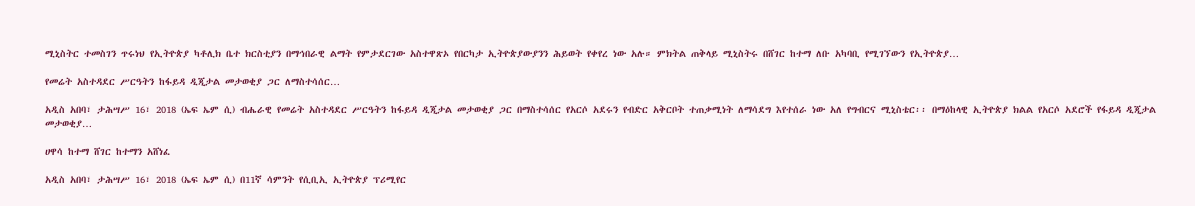ሚኒስትር ተመስገን ጥሩነህ የኢትዮጵያ ካቶሊክ ቤተ ክርስቲያን በማኅበራዊ ልማት የምታደርገው አስተዋጽኦ የበርካታ ኢትዮጵያውያንን ሕይወት የቀየረ ነው አሉ። ምክትል ጠቅላይ ሚኒስትሩ በሸገር ከተማ ለቡ አካባቢ የሚገኘውን የኢትዮጵያ…

የመሬት አስተዳደር ሥርዓትን ከፋይዳ ዲጂታል መታወቂያ ጋር ለማስተሳሰር…

አዲስ አበባ፣ ታሕሣሥ 16፣ 2018 (ኤፍ ኤም ሲ) ብሔራዊ የመሬት አስተዳደር ሥርዓትን ከፋይዳ ዲጂታል መታወቂያ ጋር በማስተሳሰር የአርሶ አደሩን የብድር አቅርቦት ተጠቃሚነት ለማሳደግ እየተሰራ ነው አለ የግብርና ሚኒስቴር፡፡ በማዕከላዊ ኢትዮጵያ ክልል የአርሶ አደሮች የፋይዳ ዲጂታል መታወቂያ…

ሀዋሳ ከተማ ሸገር ከተማን አሸነፈ

አዲስ አበባ፣ ታሕሣሥ 16፣ 2018 (ኤፍ ኤም ሲ) በ11ኛ ሳምንት የሲቢኢ ኢትዮጵያ ፕሪሚየር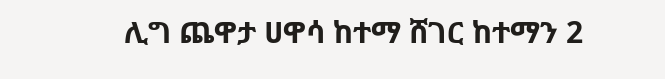ሊግ ጨዋታ ሀዋሳ ከተማ ሸገር ከተማን 2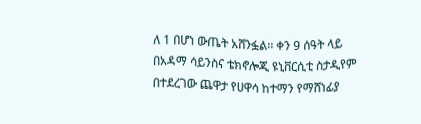ለ 1 በሆነ ውጤት አሸንፏል፡፡ ቀን 9 ሰዓት ላይ በአዳማ ሳይንስና ቴክኖሎጂ ዩኒቨርሲቲ ስታዲየም በተደረገው ጨዋታ የሀዋሳ ከተማን የማሸነፊያ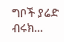ግቦች ያሬድ ብሩክ…